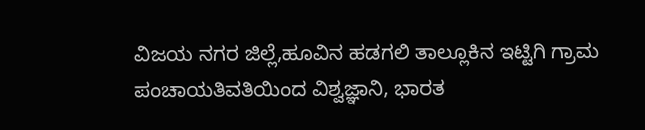ವಿಜಯ ನಗರ ಜಿಲ್ಲೆ,ಹೂವಿನ ಹಡಗಲಿ ತಾಲ್ಲೂಕಿನ ಇಟ್ಟಿಗಿ ಗ್ರಾಮ ಪಂಚಾಯತಿವತಿಯಿಂದ ವಿಶ್ವಜ್ಞಾನಿ, ಭಾರತ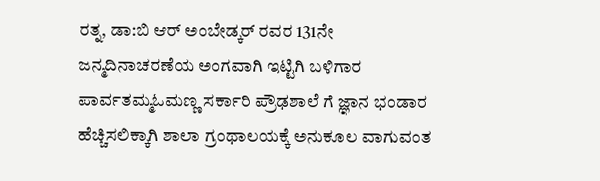ರತ್ನ, ಡಾ:ಬಿ ಆರ್ ಅಂಬೇಡ್ಕರ್ ರವರ 131ನೇ ಜನ್ಮದಿನಾಚರಣೆಯ ಅಂಗವಾಗಿ ಇಟ್ಟಿಗಿ ಬಳಿಗಾರ ಪಾರ್ವತಮ್ಮಓಮಣ್ಣ ಸರ್ಕಾರಿ ಪ್ರೌಢಶಾಲೆ ಗೆ ಜ್ಞಾನ ಭಂಡಾರ ಹೆಚ್ಚಿಸಲಿಕ್ಕಾಗಿ ಶಾಲಾ ಗ್ರಂಥಾಲಯಕ್ಕೆ ಅನುಕೂಲ ವಾಗುವಂತ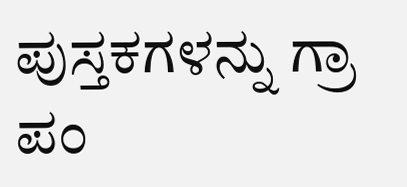ಪುಸ್ತಕಗಳನ್ನು ಗ್ರಾ ಪಂ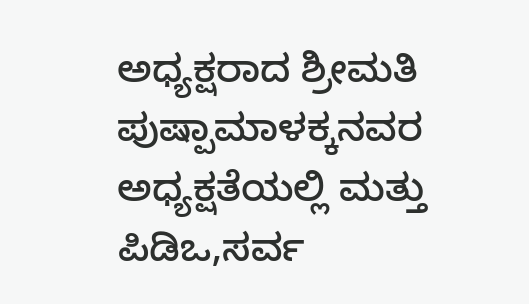ಅಧ್ಯಕ್ಷರಾದ ಶ್ರೀಮತಿ ಪುಷ್ಪಾಮಾಳಕ್ಕನವರ ಅಧ್ಯಕ್ಷತೆಯಲ್ಲಿ ಮತ್ತು ಪಿಡಿಒ,ಸರ್ವ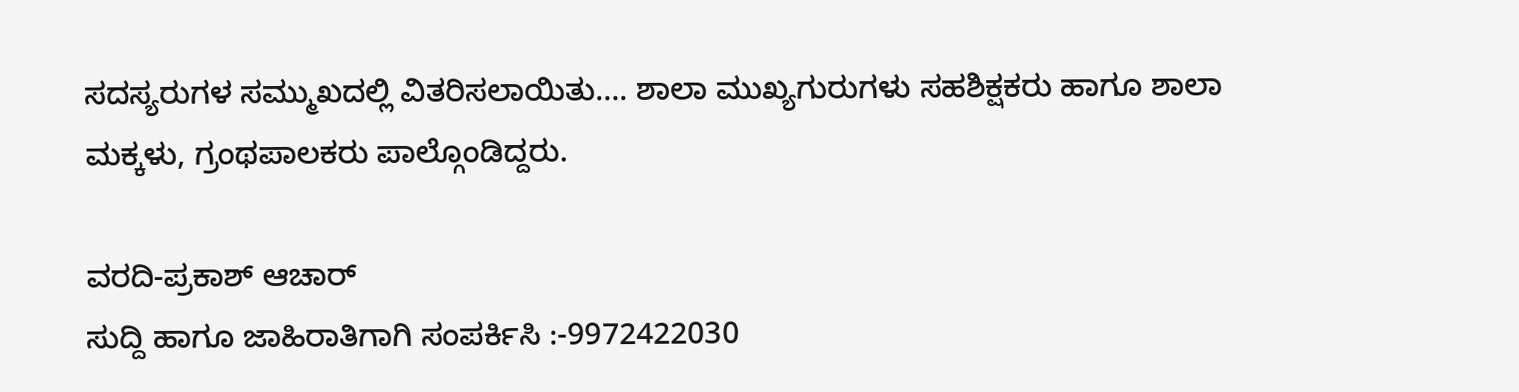ಸದಸ್ಯರುಗಳ ಸಮ್ಮುಖದಲ್ಲಿ ವಿತರಿಸಲಾಯಿತು…. ಶಾಲಾ ಮುಖ್ಯಗುರುಗಳು ಸಹಶಿಕ್ಷಕರು ಹಾಗೂ ಶಾಲಾ ಮಕ್ಕಳು, ಗ್ರಂಥಪಾಲಕರು ಪಾಲ್ಗೊಂಡಿದ್ದರು.

ವರದಿ-ಪ್ರಕಾಶ್ ಆಚಾರ್
ಸುದ್ದಿ ಹಾಗೂ ಜಾಹಿರಾತಿಗಾಗಿ ಸಂಪರ್ಕಿಸಿ :-9972422030